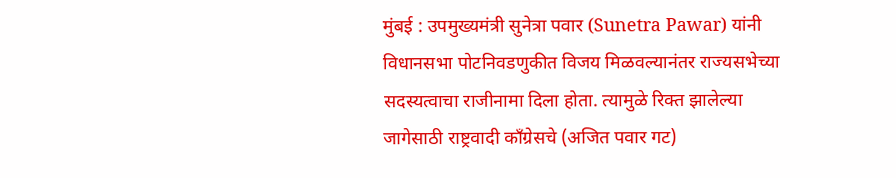मुंबई : उपमुख्यमंत्री सुनेत्रा पवार (Sunetra Pawar) यांनी विधानसभा पोटनिवडणुकीत विजय मिळवल्यानंतर राज्यसभेच्या सदस्यत्वाचा राजीनामा दिला होता. त्यामुळे रिक्त झालेल्या जागेसाठी राष्ट्रवादी काँग्रेसचे (अजित पवार गट)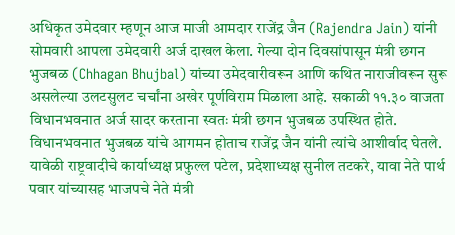अधिकृत उमेदवार म्हणून आज माजी आमदार राजेंद्र जैन (Rajendra Jain) यांनी सोमवारी आपला उमेदवारी अर्ज दाखल केला. गेल्या दोन दिवसांपासून मंत्री छगन भुजबळ (Chhagan Bhujbal) यांच्या उमेदवारीवरून आणि कथित नाराजीवरून सुरू असलेल्या उलटसुलट चर्चांना अखेर पूर्णविराम मिळाला आहे. सकाळी ११.३० वाजता विधानभवनात अर्ज सादर करताना स्वतः मंत्री छगन भुजबळ उपस्थित होते. विधानभवनात भुजबळ यांचे आगमन होताच राजेंद्र जैन यांनी त्यांचे आशीर्वाद घेतले.
यावेळी राष्ट्रवादीचे कार्याध्यक्ष प्रफुल्ल पटेल, प्रदेशाध्यक्ष सुनील तटकरे, यावा नेते पार्थ पवार यांच्यासह भाजपचे नेते मंत्री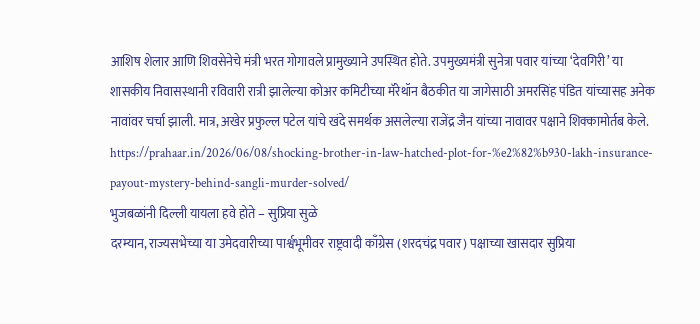आशिष शेलार आणि शिवसेनेचे मंत्री भरत गोगावले प्रामुख्याने उपस्थित होते. उपमुख्यमंत्री सुनेत्रा पवार यांच्या ‘देवगिरी’ या शासकीय निवासस्थानी रविवारी रात्री झालेल्या कोअर कमिटीच्या मॅरेथॉन बैठकीत या जागेसाठी अमरसिंह पंडित यांच्यासह अनेक नावांवर चर्चा झाली. मात्र, अखेर प्रफुल्ल पटेल यांचे खंदे समर्थक असलेल्या राजेंद्र जैन यांच्या नावावर पक्षाने शिक्कामोर्तब केले.
https://prahaar.in/2026/06/08/shocking-brother-in-law-hatched-plot-for-%e2%82%b930-lakh-insurance-payout-mystery-behind-sangli-murder-solved/
भुजबळांनी दिल्ली यायला हवे होते – सुप्रिया सुळे
दरम्यान, राज्यसभेच्या या उमेदवारीच्या पार्श्वभूमीवर राष्ट्रवादी काँग्रेस (शरदचंद्र पवार) पक्षाच्या खासदार सुप्रिया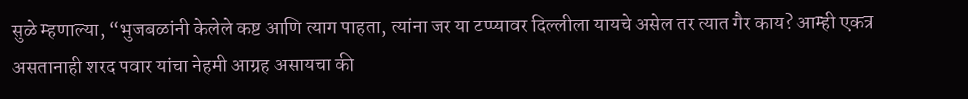सुळे म्हणाल्या, “भुजबळांनी केलेले कष्ट आणि त्याग पाहता, त्यांना जर या टप्प्यावर दिल्लीला यायचे असेल तर त्यात गैर काय? आम्ही एकत्र असतानाही शरद पवार यांचा नेहमी आग्रह असायचा की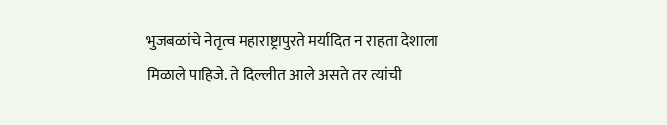भुजबळांचे नेतृत्व महाराष्ट्रापुरते मर्यादित न राहता देशाला मिळाले पाहिजे. ते दिल्लीत आले असते तर त्यांची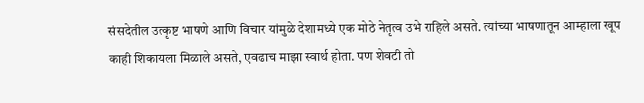संसदेतील उत्कृष्ट भाषणे आणि विचार यांमुळे देशामध्ये एक मोठे नेतृत्व उभे राहिले असते. त्यांच्या भाषणातून आम्हाला खूप काही शिकायला मिळाले असते, एवढाच माझा स्वार्थ होता. पण शेवटी तो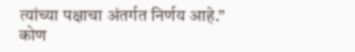त्यांच्या पक्षाचा अंतर्गत निर्णय आहे.”
कोण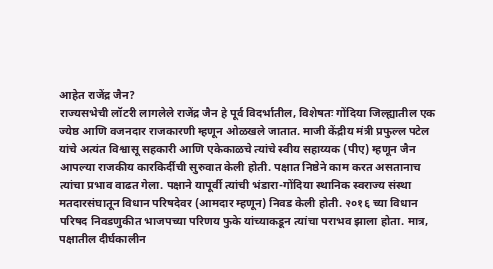आहेत राजेंद्र जैन?
राज्यसभेची लॉटरी लागलेले राजेंद्र जैन हे पूर्व विदर्भातील, विशेषतः गोंदिया जिल्ह्यातील एक ज्येष्ठ आणि वजनदार राजकारणी म्हणून ओळखले जातात. माजी केंद्रीय मंत्री प्रफुल्ल पटेल यांचे अत्यंत विश्वासू सहकारी आणि एकेकाळचे त्यांचे स्वीय सहाय्यक (पीए) म्हणून जैन आपल्या राजकीय कारकिर्दीची सुरुवात केली होती. पक्षात निष्ठेने काम करत असतानाच त्यांचा प्रभाव वाढत गेला. पक्षाने यापूर्वी त्यांची भंडारा-गोंदिया स्थानिक स्वराज्य संस्था मतदारसंघातून विधान परिषदेवर (आमदार म्हणून) निवड केली होती. २०१६ च्या विधान परिषद निवडणुकीत भाजपच्या परिणय फुके यांच्याकडून त्यांचा पराभव झाला होता. मात्र, पक्षातील दीर्घकालीन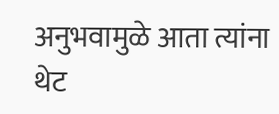अनुभवामुळे आता त्यांना थेट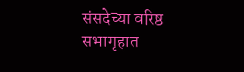संसदेच्या वरिष्ठ सभागृहात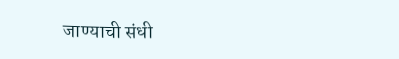जाण्याची संधी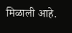मिळाली आहे.